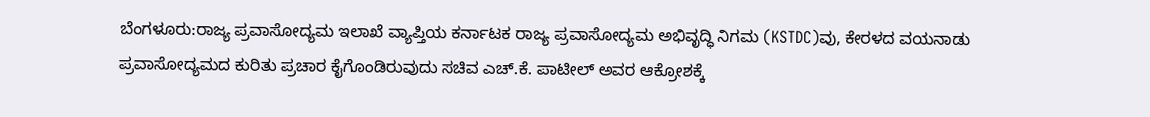ಬೆಂಗಳೂರು:ರಾಜ್ಯ ಪ್ರವಾಸೋದ್ಯಮ ಇಲಾಖೆ ವ್ಯಾಪ್ತಿಯ ಕರ್ನಾಟಕ ರಾಜ್ಯ ಪ್ರವಾಸೋದ್ಯಮ ಅಭಿವೃದ್ಧಿ ನಿಗಮ (KSTDC)ವು, ಕೇರಳದ ವಯನಾಡು ಪ್ರವಾಸೋದ್ಯಮದ ಕುರಿತು ಪ್ರಚಾರ ಕೈಗೊಂಡಿರುವುದು ಸಚಿವ ಎಚ್.ಕೆ. ಪಾಟೀಲ್ ಅವರ ಆಕ್ರೋಶಕ್ಕೆ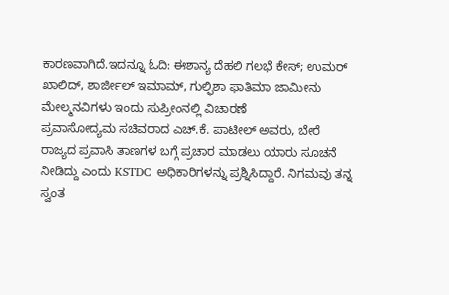ಕಾರಣವಾಗಿದೆ.ಇದನ್ನೂ ಓದಿ: ಈಶಾನ್ಯ ದೆಹಲಿ ಗಲಭೆ ಕೇಸ್; ಉಮರ್ ಖಾಲಿದ್, ಶಾರ್ಜೀಲ್ ಇಮಾಮ್, ಗುಲ್ಫಿಶಾ ಫಾತಿಮಾ ಜಾಮೀನು ಮೇಲ್ಮನವಿಗಳು ಇಂದು ಸುಪ್ರೀಂನಲ್ಲಿ ವಿಚಾರಣೆ
ಪ್ರವಾಸೋದ್ಯಮ ಸಚಿವರಾದ ಎಚ್.ಕೆ. ಪಾಟೀಲ್ ಅವರು, ಬೇರೆ ರಾಜ್ಯದ ಪ್ರವಾಸಿ ತಾಣಗಳ ಬಗ್ಗೆ ಪ್ರಚಾರ ಮಾಡಲು ಯಾರು ಸೂಚನೆ ನೀಡಿದ್ದು ಎಂದು KSTDC ಅಧಿಕಾರಿಗಳನ್ನು ಪ್ರಶ್ನಿಸಿದ್ದಾರೆ. ನಿಗಮವು ತನ್ನ ಸ್ವಂತ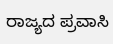ರಾಜ್ಯದ ಪ್ರವಾಸಿ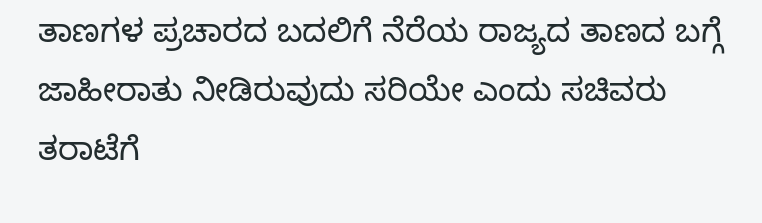ತಾಣಗಳ ಪ್ರಚಾರದ ಬದಲಿಗೆ ನೆರೆಯ ರಾಜ್ಯದ ತಾಣದ ಬಗ್ಗೆ ಜಾಹೀರಾತು ನೀಡಿರುವುದು ಸರಿಯೇ ಎಂದು ಸಚಿವರು ತರಾಟೆಗೆ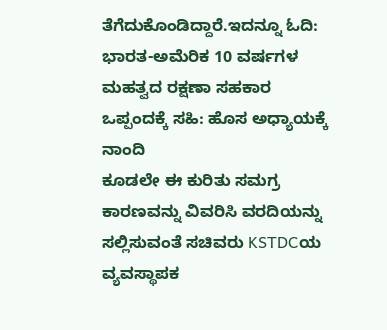ತೆಗೆದುಕೊಂಡಿದ್ದಾರೆ.ಇದನ್ನೂ ಓದಿ: ಭಾರತ-ಅಮೆರಿಕ 10 ವರ್ಷಗಳ ಮಹತ್ವದ ರಕ್ಷಣಾ ಸಹಕಾರ ಒಪ್ಪಂದಕ್ಕೆ ಸಹಿ: ಹೊಸ ಅಧ್ಯಾಯಕ್ಕೆ ನಾಂದಿ
ಕೂಡಲೇ ಈ ಕುರಿತು ಸಮಗ್ರ ಕಾರಣವನ್ನು ವಿವರಿಸಿ ವರದಿಯನ್ನು ಸಲ್ಲಿಸುವಂತೆ ಸಚಿವರು KSTDCಯ ವ್ಯವಸ್ಥಾಪಕ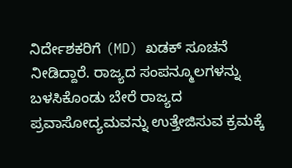ನಿರ್ದೇಶಕರಿಗೆ (MD) ಖಡಕ್ ಸೂಚನೆ ನೀಡಿದ್ದಾರೆ. ರಾಜ್ಯದ ಸಂಪನ್ಮೂಲಗಳನ್ನು ಬಳಸಿಕೊಂಡು ಬೇರೆ ರಾಜ್ಯದ ಪ್ರವಾಸೋದ್ಯಮವನ್ನು ಉತ್ತೇಜಿಸುವ ಕ್ರಮಕ್ಕೆ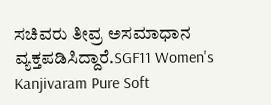ಸಚಿವರು ತೀವ್ರ ಅಸಮಾಧಾನ ವ್ಯಕ್ತಪಡಿಸಿದ್ದಾರೆ.SGF11 Women's Kanjivaram Pure Soft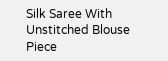Silk Saree With Unstitched Blouse Piece